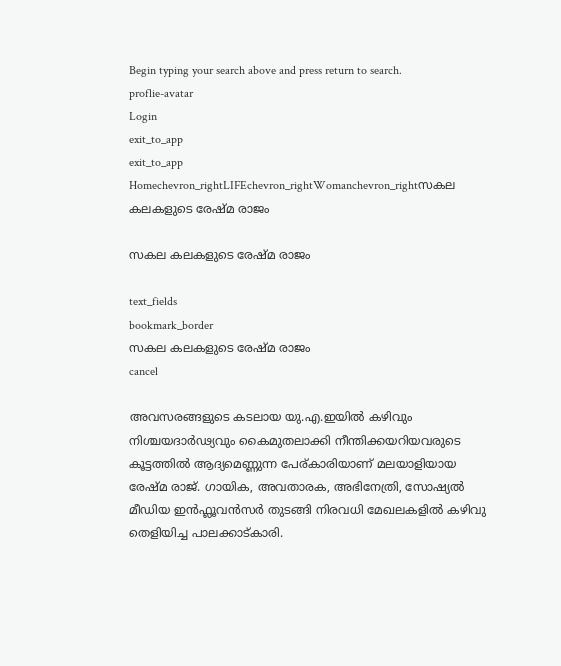Begin typing your search above and press return to search.
proflie-avatar
Login
exit_to_app
exit_to_app
Homechevron_rightLIFEchevron_rightWomanchevron_rightസകല കലകളുടെ രേഷ്മ രാജം

സകല കലകളുടെ രേഷ്മ രാജം

text_fields
bookmark_border
സകല കലകളുടെ രേഷ്മ രാജം
cancel

അവസരങ്ങളുടെ കടലായ യു.എ.ഇയിൽ കഴിവും നിശ്ചയദാർഢ്യവും കൈമുതലാക്കി നീന്തിക്കയറിയവരുടെ കൂട്ടത്തിൽ ആദ്യമെണ്ണുന്ന പേര്കാരിയാണ് മലയാളിയായ രേഷ്മ രാജ്. ഗായിക, അവതാരക, അഭിനേത്രി, സോഷ്യൽ മീഡിയ ഇൻഫ്ലൂവൻസർ തുടങ്ങി നിരവധി മേഖലകളിൽ കഴിവു തെളിയിച്ച പാലക്കാട്കാരി.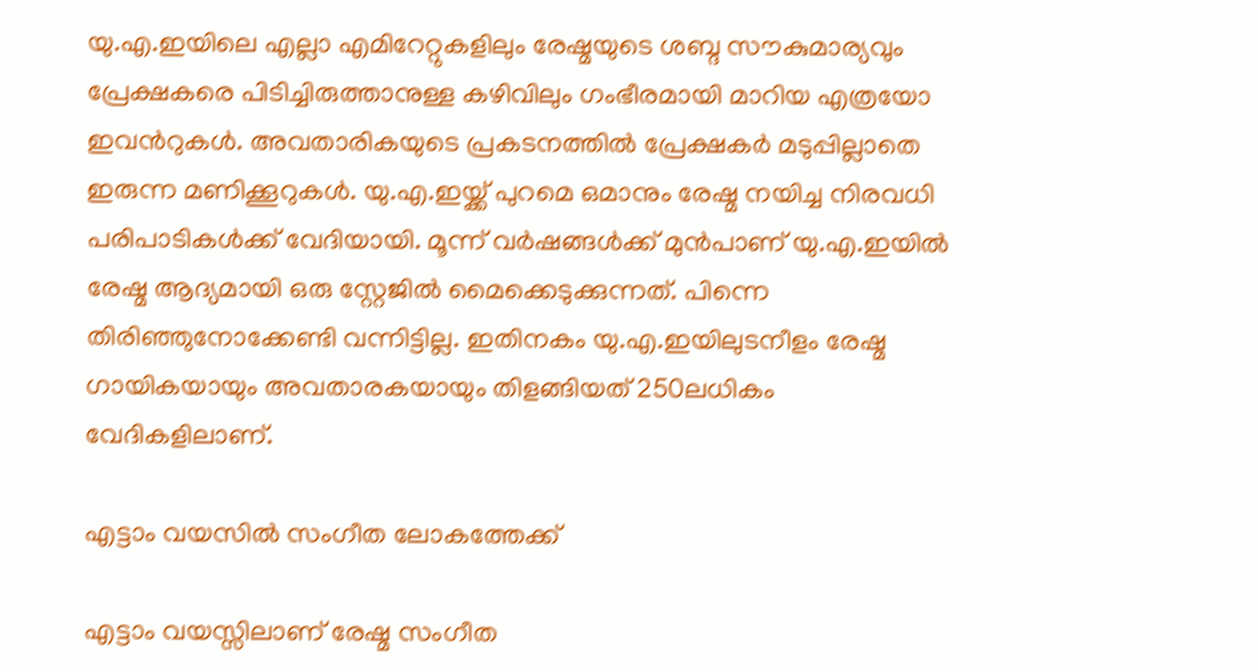യു.എ.ഇയിലെ എല്ലാ എമിറേറ്റുകളിലും രേഷ്മയുടെ ശബ്ദ സൗകുമാര്യവും പ്രേക്ഷകരെ പിടിച്ചിരുത്താനുള്ള കഴിവിലും ഗംഭീരമായി മാറിയ എത്രയോ ഇവന്‍റുകൾ. അവതാരികയുടെ പ്രകടനത്തിൽ പ്രേക്ഷകർ മടുപ്പില്ലാതെ ഇരുന്ന മണിക്കൂറുകൾ. യു.എ.ഇയ്ക്ക് പുറമെ ഒമാനും രേഷ്മ നയിച്ച നിരവധി പരിപാടികൾക്ക് വേദിയായി. മൂന്ന് വർഷങ്ങൾക്ക് മുൻപാണ് യു.എ.ഇയിൽ രേഷ്മ ആദ്യമായി ഒരു സ്റ്റേജിൽ മൈക്കെടുക്കുന്നത്. പിന്നെ തിരിഞ്ഞുനോക്കേണ്ടി വന്നിട്ടില്ല. ഇതിനകം യു.എ.ഇയിലുടനീളം രേഷ്മ ഗായികയായും അവതാരകയായും തിളങ്ങിയത് 250ലധികം വേദികളിലാണ്.

എട്ടാം വയസിൽ സംഗീത ലോകത്തേക്ക്

എട്ടാം വയസ്സിലാണ് രേഷ്മ സംഗീത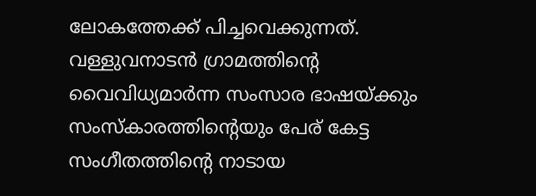ലോകത്തേക്ക് പിച്ചവെക്കുന്നത്. വള്ളുവനാടൻ ഗ്രാമത്തിന്‍റെ വൈവിധ്യമാർന്ന സംസാര ഭാഷയ്ക്കും സംസ്കാരത്തിന്‍റെയും പേര് കേട്ട സംഗീതത്തിന്‍റെ നാടായ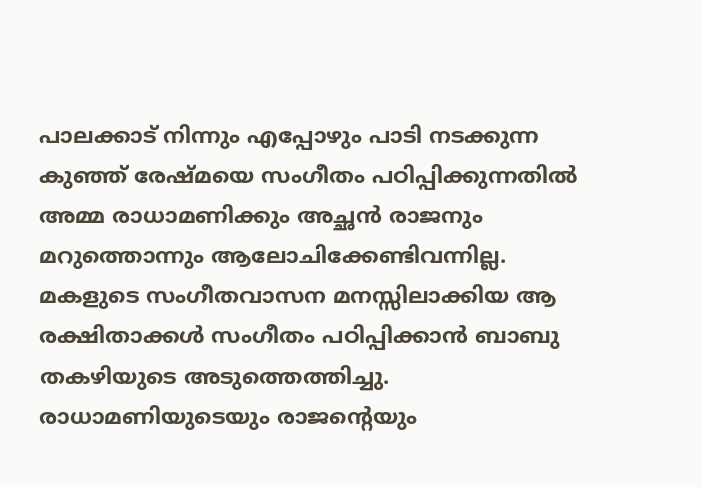പാലക്കാട് നിന്നും എപ്പോഴും പാടി നടക്കുന്ന കുഞ്ഞ് രേഷ്മയെ സംഗീതം പഠിപ്പിക്കുന്നതിൽ അമ്മ രാധാമണിക്കും അച്ഛൻ രാജനും മറുത്തൊന്നും ആലോചിക്കേണ്ടിവന്നില്ല. മകളുടെ സംഗീതവാസന മനസ്സിലാക്കിയ ആ രക്ഷിതാക്കൾ സംഗീതം പഠിപ്പിക്കാൻ ബാബു തകഴിയുടെ അടുത്തെത്തിച്ചു. രാധാമണിയുടെയും രാജന്‍റെയും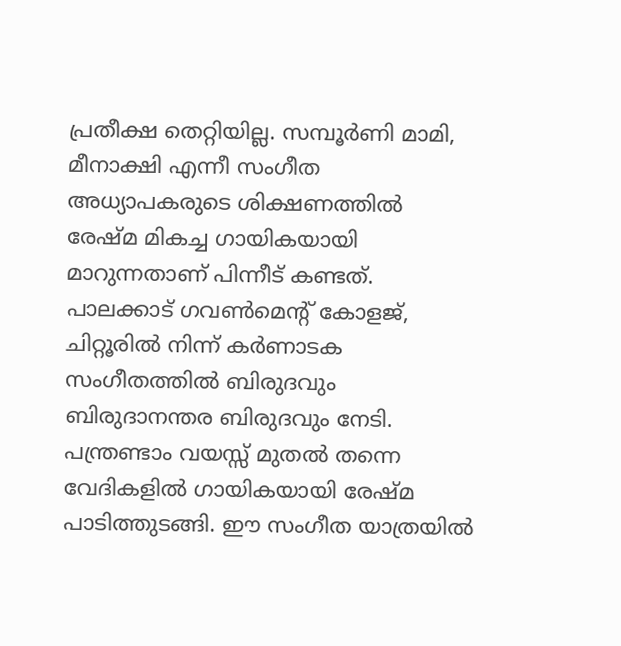പ്രതീക്ഷ തെറ്റിയില്ല. സമ്പൂർണി മാമി, മീനാക്ഷി എന്നീ സംഗീത അധ്യാപകരുടെ ശിക്ഷണത്തിൽ രേഷ്മ മികച്ച ഗായികയായി മാറുന്നതാണ് പിന്നീട് കണ്ടത്. പാലക്കാട് ഗവൺമെന്‍റ് കോളജ്, ചിറ്റൂരിൽ നിന്ന് കർണാടക സംഗീതത്തിൽ ബിരുദവും ബിരുദാനന്തര ബിരുദവും നേടി. പന്ത്രണ്ടാം വയസ്സ് മുതൽ തന്നെ വേദികളിൽ ഗായികയായി രേഷ്മ പാടിത്തുടങ്ങി. ഈ സംഗീത യാത്രയിൽ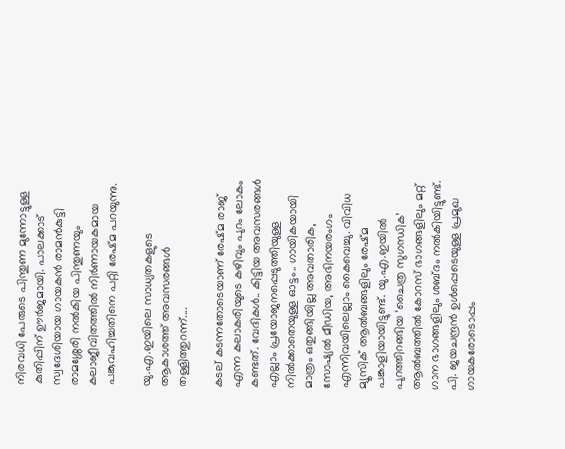നിരവധി പേരുടെ പിന്തുണ മുന്നോട്ടുള്ള കുതിപ്പിന് ഊർജമായി. പാലക്കാട് സ്വദേശിയായ ഗായകൻ രാമൻകുട്ടി രാമശ്ശേരി നൽകിയ പിന്തുണയും കലാജീവിതത്തിൽ നിർണായകമായ പങ്കുവഹിച്ചതിനെ പറ്റി രേഷ്മ പറയുന്നു.

യു.എ.ഇയിലെ സാധ്യതകളുടെ ആകാശത്ത് അവസരങ്ങൾ തള്ളിത്തുറന്ന്....

കടല് കടന്നതോടെയാണ് രേഷ്മ രാജ് എന്ന കലാകരിയുടെ കഴിവും പുറം ലോകം കണ്ടത്. വേദികൾ.. കിട്ടിയ അവസരങ്ങൾ‌ എല്ലാം പ്രയോജനപ്പെടുത്തിയുള്ള നിൽക്കാതെയുള്ള ഓട്ടം.. ഗായികയായി മാത്രം ഒതുങ്ങിയില്ല അവതാരിക, സോഷ്യൽ മീഡിയ, അഭിനയരംഗം എന്നിവയിലെല്ലാം കൈവെച്ചു. വിവിധ മ്യൂസിക് ആൽബങ്ങളിലും രേഷ്മ പങ്കാളിയായിട്ടുണ്ട്. യു.എ.ഇയിൽ പുറത്തിറങ്ങിയ ‘ചൈത്ര സുഗന്ധിക’ ആൽബത്തിൽ കോറസ് ഭാഗങ്ങളിലും മറ്റ് ഗാന ഭാഗങ്ങളിലും ശബ്ദം നൽകിയിട്ടുണ്ട്. പി. ജയചന്ദ്രൻ ഉൾപ്പെടെയുള്ള പ്രമുഖ ഗായകരോടൊപ്പം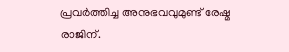പ്രവർത്തിച്ച അനുഭവവുമുണ്ട് രേഷ്മ രാജിന്.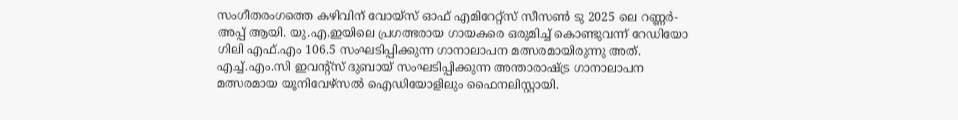സംഗീതരംഗത്തെ കഴിവിന് വോയ്സ് ഓഫ് എമിറേറ്റ്സ് സീസൺ ടു 2025 ലെ റണ്ണർ-അപ്പ് ആയി. യു.എ.ഇയിലെ പ്രഗത്ഭരായ ഗായകരെ ഒരുമിച്ച് കൊണ്ടുവന്ന് റേഡിയോ ഗിലി എഫ്.എം 106.5 സംഘടിപ്പിക്കുന്ന ഗാനാലാപന മത്സരമായിരുന്നു അത്. എച്ച്.എം.സി ഇവന്‍റ്സ് ദുബായ് സംഘടിപ്പിക്കുന്ന അന്താരാഷ്ട്ര ഗാനാലാപന മത്സരമായ യൂനിവേഴ്‌സൽ ഐഡിയോളിലും ഫൈനലിസ്റ്റായി.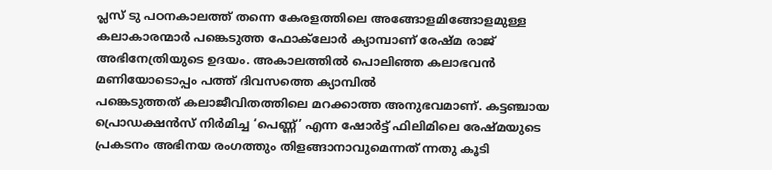പ്ലസ് ടു പഠനകാലത്ത് തന്നെ കേരളത്തിലെ അങ്ങോളമിങ്ങോളമുള്ള കലാകാരന്മാർ പങ്കെടുത്ത ഫോക്‌ലോർ ക്യാമ്പാണ് രേഷ്മ രാജ് അഭിനേത്രിയുടെ ഉദയം. അകാലത്തിൽ പൊലിഞ്ഞ കലാഭവൻ മണിയോടൊപ്പം പത്ത് ദിവസത്തെ ക്യാമ്പിൽ പങ്കെടുത്തത് ‌കലാജീവിതത്തിലെ മറക്കാത്ത അനുഭവമാണ്. കട്ടഞ്ചായ പ്രൊഡക്ഷൻസ് നിർമിച്ച ‘പെണ്ണ്’ എന്ന ഷോർട്ട് ഫിലിമിലെ രേഷ്മയുടെ പ്രകടനം അഭിനയ രംഗത്തും തിളങ്ങാനാവുമെന്നത് ന്നതു കൂടി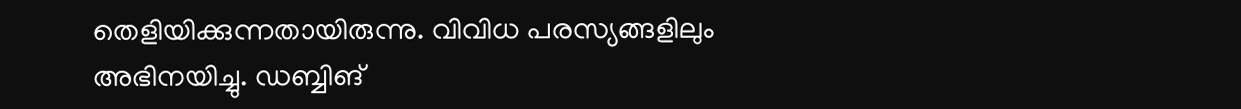തെളിയിക്കുന്നതായിരുന്നു. വിവിധ പരസ്യങ്ങളിലും അഭിനയിച്ചു. ഡബ്ബിങ്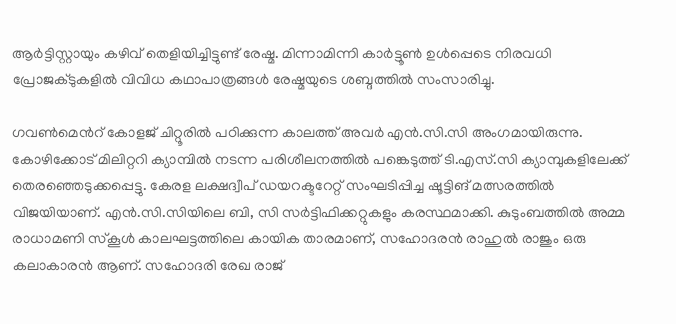ആർട്ടിസ്റ്റായും കഴിവ് തെളിയിച്ചിട്ടുണ്ട് രേഷ്മ. മിന്നാമിന്നി കാർട്ടൂൺ ഉൾപ്പെടെ നിരവധി പ്രോജക്ടുകളിൽ വിവിധ കഥാപാത്രങ്ങൾ രേഷ്മയുടെ ശബ്ദത്തിൽ സംസാരിച്ചു.

ഗവൺമെന്‍റ് കോളജ് ചിറ്റൂരിൽ പഠിക്കുന്ന കാലത്ത് അവർ എൻ.സി.സി അംഗമായിരുന്നു. കോഴിക്കോട് മിലിറ്ററി ക്യാമ്പിൽ നടന്ന പരിശീലനത്തിൽ പങ്കെടുത്ത് ടി.എസ്.സി ക്യാമ്പുകളിലേക്ക് തെരഞ്ഞെടുക്കപ്പെട്ടു. കേരള ലക്ഷദ്വീപ് ഡയറക്ടറേറ്റ് സംഘടിപ്പിച്ച ഷൂട്ടിങ് മത്സരത്തിൽ വിജയിയാണ്. എൻ.സി.സിയിലെ ബി, സി സർട്ടിഫിക്കറ്റുകളും കരസ്ഥമാക്കി. കുടുംബത്തിൽ അമ്മ രാധാമണി സ്കൂൾ കാലഘട്ടത്തിലെ കായിക താരമാണ്, സഹോദരൻ രാഹുൽ രാജും ഒരു കലാകാരൻ ആണ്. സഹോദരി രേഖ രാജ്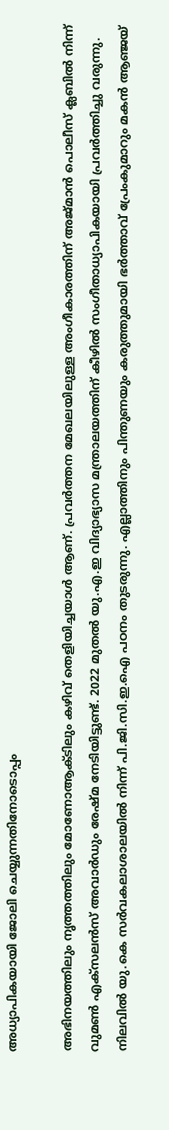അധ്യാപികയായി ജോലി ചെയ്യുന്നതിനോടൊപ്പം

അഭിനയത്തിലും നൃത്തത്തിലും മോണോആക്ടിലും കഴിവ് തെളിയിച്ചയാൾ ആണ്. പ്രവർത്തന മേഖലയിലുള്ള അംഗീകാരത്തിന് അജ്‌മാൻ പൊലീസ് ക്ലബിൽ നിന്ന് വുമൺ എക്സലൻസ് അവാർഡും രേഷ്മ നേടിയിട്ടുണ്ട്. 2022 മുതൽ യു.എ.ഇ വിദ്യാഭ്യാസ മന്ത്രാലയത്തിന് കീഴിൽ സംഗീതാധ്യാപികയായി പ്രവർത്തിച്ചു വരുന്നു. നിലവിൽ യു.കെ സർവകലാശാലയിൽ നിന്ന് പി.ജി.സി.ഇ.ഐ പഠനം തുടരുന്നു. എല്ലാത്തിനും പിന്തുണയും കരുത്തുമായി ഭർത്താവ് പ്രേംകുമാറും മകൻ ആഞ്ജയ്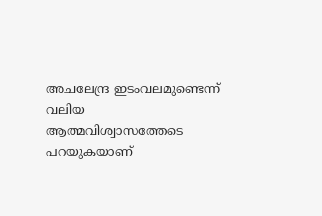അചലേന്ദ്ര ഇടംവലമുണ്ടെന്ന് വലിയ ആത്മവിശ്വാസത്തേടെ പറയുകയാണ്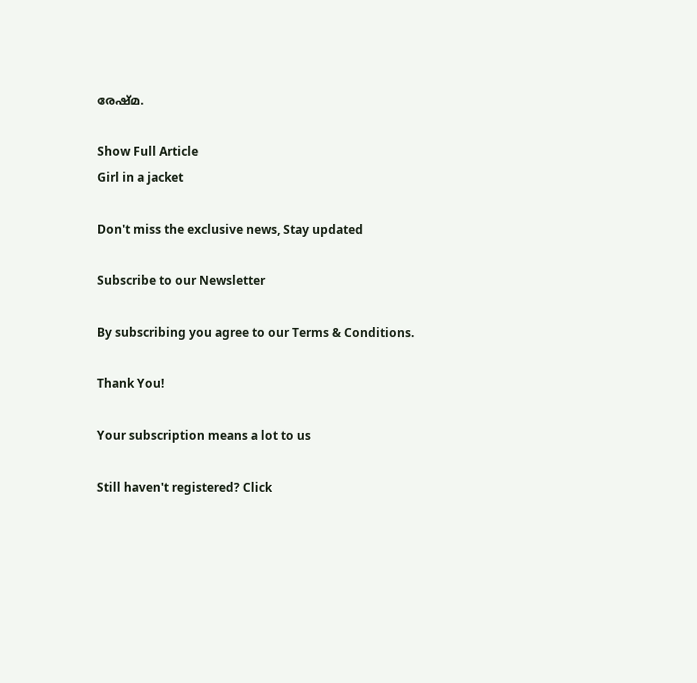രേഷ്മ.

Show Full Article
Girl in a jacket

Don't miss the exclusive news, Stay updated

Subscribe to our Newsletter

By subscribing you agree to our Terms & Conditions.

Thank You!

Your subscription means a lot to us

Still haven't registered? Click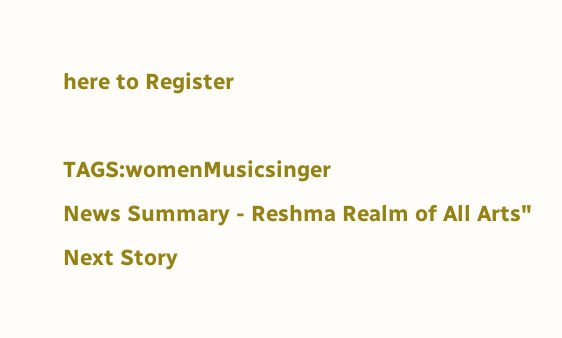here to Register

TAGS:womenMusicsinger
News Summary - Reshma Realm of All Arts"
Next Story